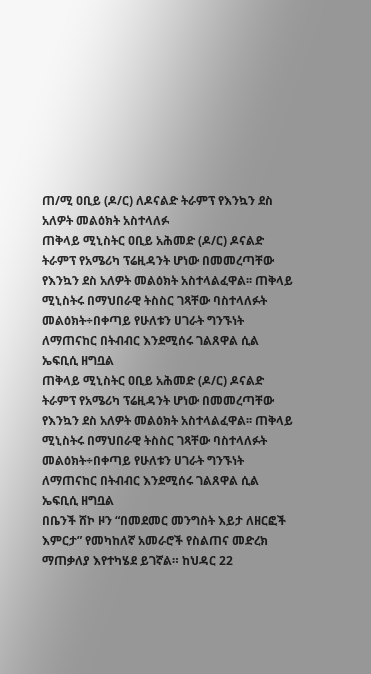ጠ/ሚ ዐቢይ (ዶ/ር) ለዶናልድ ትራምፕ የእንኳን ደስ አለዎት መልዕክት አስተላለፉ
ጠቅላይ ሚኒስትር ዐቢይ አሕመድ (ዶ/ር) ዶናልድ ትራምፕ የአሜሪካ ፕሬዚዳንት ሆነው በመመረጣቸው የእንኳን ደስ አለዎት መልዕክት አስተላልፈዋል፡፡ ጠቅላይ ሚኒስትሩ በማህበራዊ ትስስር ገጻቸው ባስተላለፉት መልዕክት÷በቀጣይ የሁለቱን ሀገራት ግንኙነት ለማጠናከር በትብብር እንደሚሰሩ ገልጸዋል ሲል ኤፍቢሲ ዘግቧል
ጠቅላይ ሚኒስትር ዐቢይ አሕመድ (ዶ/ር) ዶናልድ ትራምፕ የአሜሪካ ፕሬዚዳንት ሆነው በመመረጣቸው የእንኳን ደስ አለዎት መልዕክት አስተላልፈዋል፡፡ ጠቅላይ ሚኒስትሩ በማህበራዊ ትስስር ገጻቸው ባስተላለፉት መልዕክት÷በቀጣይ የሁለቱን ሀገራት ግንኙነት ለማጠናከር በትብብር እንደሚሰሩ ገልጸዋል ሲል ኤፍቢሲ ዘግቧል
በቤንች ሸኮ ዞን “በመደመር መንግስት እይታ ለዘርፎች እምርታ” የመካከለኛ አመራሮች የስልጠና መድረክ ማጠቃለያ እየተካሄደ ይገኛል። ከህዳር 22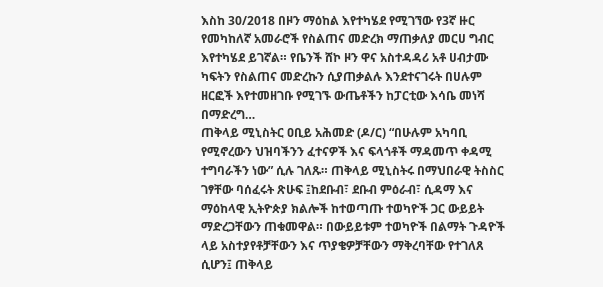እስከ 30/2018 በዞን ማዕከል እየተካሄደ የሚገኘው የ3ኛ ዙር የመካከለኛ አመራሮች የስልጠና መድረክ ማጠቃለያ መርሀ ግብር እየተካሄደ ይገኛል። የቤንች ሸኮ ዞን ዋና አስተዳዳሪ አቶ ሀብታሙ ካፍትን የስልጠና መድረኩን ሲያጠቃልሉ እንደተናገሩት በሀሉም ዘርፎች እየተመዘገቡ የሚገኙ ውጤቶችን ከፓርቲው እሳቤ መነሻ በማድረግ…
ጠቅላይ ሚኒስትር ዐቢይ አሕመድ (ዶ/ር) “በሁሉም አካባቢ የሚኖረውን ህዝባችንን ፈተናዎች እና ፍላጎቶች ማዳመጥ ቀዳሚ ተግባራችን ነው” ሲሉ ገለጹ። ጠቅላይ ሚኒስትሩ በማህበራዊ ትስስር ገፃቸው ባሰፈሩት ጽሁፍ ፤ከደቡብ፣ ደቡብ ምዕራብ፣ ሲዳማ እና ማዕከላዊ ኢትዮጵያ ክልሎች ከተወጣጡ ተወካዮች ጋር ውይይት ማድረጋቸውን ጠቁመዋል። በውይይቱም ተወካዮች በልማት ጉዳዮች ላይ አስተያየቶቻቸውን እና ጥያቄዎቻቸውን ማቅረባቸው የተገለጸ ሲሆን፤ ጠቅላይ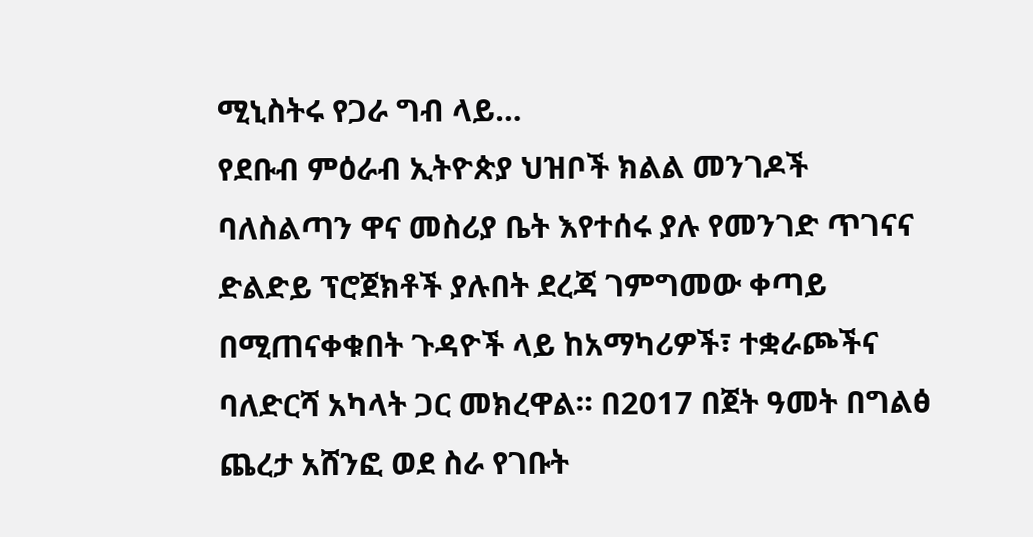ሚኒስትሩ የጋራ ግብ ላይ…
የደቡብ ምዕራብ ኢትዮጵያ ህዝቦች ክልል መንገዶች ባለስልጣን ዋና መስሪያ ቤት እየተሰሩ ያሉ የመንገድ ጥገናና ድልድይ ፕሮጀክቶች ያሉበት ደረጃ ገምግመው ቀጣይ በሚጠናቀቁበት ጉዳዮች ላይ ከአማካሪዎች፣ ተቋራጮችና ባለድርሻ አካላት ጋር መክረዋል። በ2017 በጀት ዓመት በግልፅ ጨረታ አሸንፎ ወደ ስራ የገቡት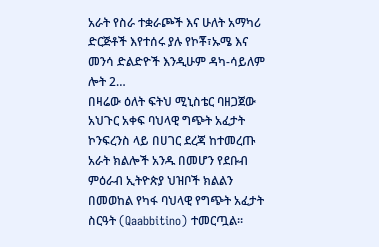አራት የስራ ተቋራጮች እና ሁለት አማካሪ ድርጅቶች እየተሰሩ ያሉ የኮቾ፣ኡሜ እና መንሳ ድልድዮች እንዲሁም ዳካ-ሳይለም ሎት 2…
በዛሬው ዕለት ፍትህ ሚኒስቴር ባዘጋጀው አህጉር አቀፍ ባህላዊ ግጭት አፈታት ኮንፍረንስ ላይ በሀገር ደረጃ ከተመረጡ አራት ክልሎች አንዱ በመሆን የደቡብ ምዕራብ ኢትዮጵያ ህዝቦች ክልልን በመወከል የካፋ ባህላዊ የግጭት አፈታት ስርዓት (Qaabbitino) ተመርጧል።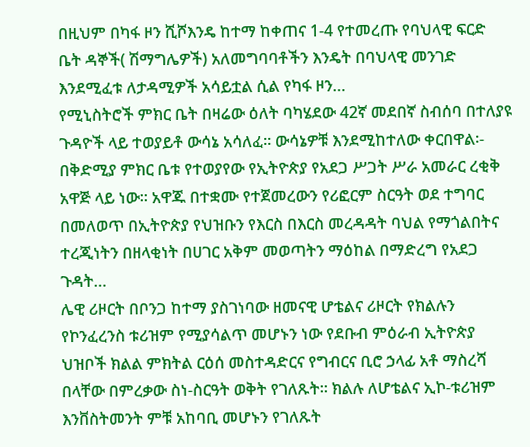በዚህም በካፋ ዞን ሺሾእንዴ ከተማ ከቀጠና 1-4 የተመረጡ የባህላዊ ፍርድ ቤት ዳኞች( ሽማግሌዎች) አለመግባባቶችን እንዴት በባህላዊ መንገድ እንደሚፈቱ ለታዳሚዎች አሳይቷል ሲል የካፋ ዞን…
የሚኒስትሮች ምክር ቤት በዛሬው ዕለት ባካሄደው 42ኛ መደበኛ ስብሰባ በተለያዩ ጉዳዮች ላይ ተወያይቶ ውሳኔ አሳለፈ፡፡ ውሳኔዎቹ እንደሚከተለው ቀርበዋል፡- በቅድሚያ ምክር ቤቱ የተወያየው የኢትዮጵያ የአደጋ ሥጋት ሥራ አመራር ረቂቅ አዋጅ ላይ ነው፡፡ አዋጁ በተቋሙ የተጀመረውን የሪፎርም ስርዓት ወደ ተግባር በመለወጥ በኢትዮጵያ የህዝቡን የእርስ በእርስ መረዳዳት ባህል የማጎልበትና ተረጂነትን በዘላቂነት በሀገር አቅም መወጣትን ማዕከል በማድረግ የአደጋ ጉዳት…
ሌዊ ሪዞርት በቦንጋ ከተማ ያስገነባው ዘመናዊ ሆቴልና ሪዞርት የክልሉን የኮንፈረንስ ቱሪዝም የሚያሳልጥ መሆኑን ነው የደቡብ ምዕራብ ኢትዮጵያ ህዝቦች ክልል ምክትል ርዕሰ መስተዳድርና የግብርና ቢሮ ኃላፊ አቶ ማስረሻ በላቸው በምረቃው ስነ-ስርዓት ወቅት የገለጹት። ክልሉ ለሆቴልና ኢኮ-ቱሪዝም እንቨስትመንት ምቹ አከባቢ መሆኑን የገለጹት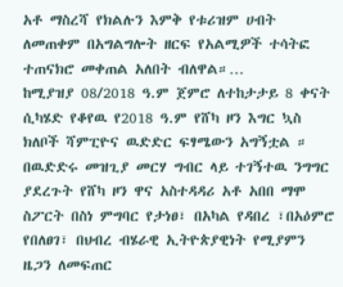አቶ ማስረሻ የክልሉን እምቅ የቱሪዝም ሀብት ለመጠቀም በአግልግሎት ዘርፍ የአልሚዎች ተሳትፎ ተጠናክሮ መቀጠል አለበት ብለዋል።…
ከሚያዝያ 08/2018 ዓ.ም ጀምሮ ለተከታታይ 8 ቀናት ሲካሄድ የቆየዉ የ2018 ዓ.ም የሸካ ዞን እግር ኳስ ክለቦች ሻምፒዮና ዉድድር ፍፃሜውን አግኝቷል ። በዉድድሩ መዝጊያ መርሃ ግብር ላይ ተገኝተዉ ንግግር ያደረጉት የሸካ ዞን ዋና አስተዳዳሪ አቶ አበበ ማሞ ስፖርት በስነ ምግባር የታነፀ፣ በአካል የዳበረ ፣በአዕምሮ የበለፀገ፣ በህብረ ብሄራዊ ኢትዮጵያዊነት የሚያምን ዜጋን ለመፍጠር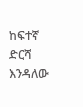ከፍተኛ ድርሻ እንዳለው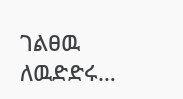ገልፀዉ ለዉድድሩ…